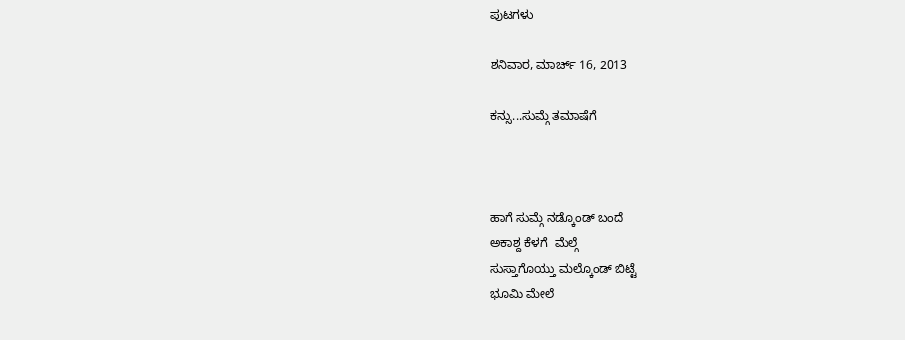ಪುಟಗಳು

ಶನಿವಾರ, ಮಾರ್ಚ್ 16, 2013

ಕನ್ಸು...ಸುಮ್ಗೆ ತಮಾಷೆಗೆ



ಹಾಗೆ ಸುಮ್ಗೆ ನಡ್ಕೊಂಡ್ ಬಂದೆ
ಅಕಾಶ್ದ ಕೆಳಗೆ  ಮೆಲ್ಗೆ
ಸುಸ್ತಾಗೊಯ್ತು ಮಲ್ಕೊಂಡ್ ಬಿಟ್ಟೆ
ಭೂಮಿ ಮೇಲೆ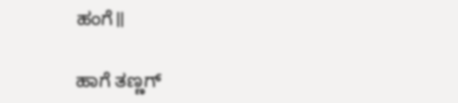ಹಂಗೆ॥

ಹಾಗೆ ತಣ್ಣಗ್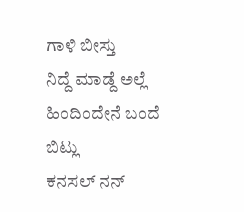ಗಾಳಿ ಬೀಸ್ತು
ನಿದ್ದೆ ಮಾಡ್ದೆ ಅಲ್ಲೆ
ಹಿಂದಿಂದೇನೆ ಬಂದೆ ಬಿಟ್ಲು
ಕನಸಲ್ ನನ್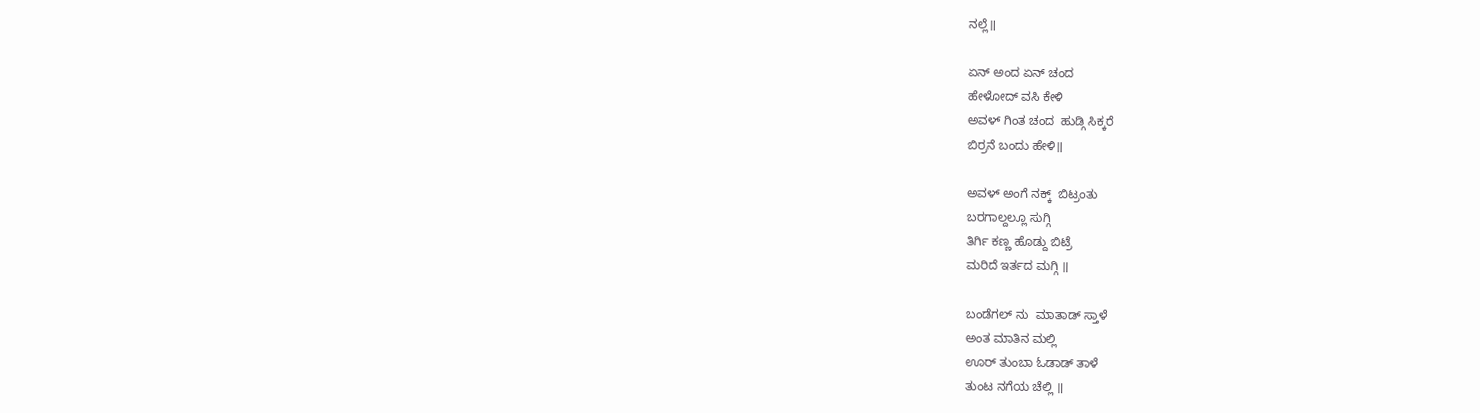ನಲ್ಲೆ॥

ಏನ್ ಅಂದ ಏನ್ ಚಂದ
ಹೇಳೋದ್ ವಸಿ ಕೇಳಿ
ಅವಳ್ ಗಿಂತ ಚಂದ  ಹುಡ್ಗಿ ಸಿಕ್ಕರೆ
ಬಿರ್ರನೆ ಬಂದು ಹೇಳಿ॥

ಅವಳ್ ಅಂಗೆ ನಕ್ಕ್  ಬಿಟ್ರಂತು
ಬರಗಾಲ್ದಲ್ಲೂ ಸುಗ್ಗಿ
ತಿರ್ಗಿ ಕಣ್ಣ ಹೊಡ್ದು ಬಿಟ್ರೆ
ಮರಿದೆ ಇರ್ತದ ಮಗ್ಗಿ ॥

ಬಂಡೆಗಲ್ ನು  ಮಾತಾಡ್ ಸ್ತಾಳೆ
ಅಂತ ಮಾತಿನ ಮಲ್ಲಿ
ಊರ್ ತುಂಬಾ ಓಡಾಡ್ ತಾಳೆ
ತುಂಟ ನಗೆಯ ಚೆಲ್ಲಿ ॥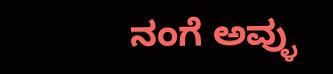ನಂಗೆ ಅವ್ಳು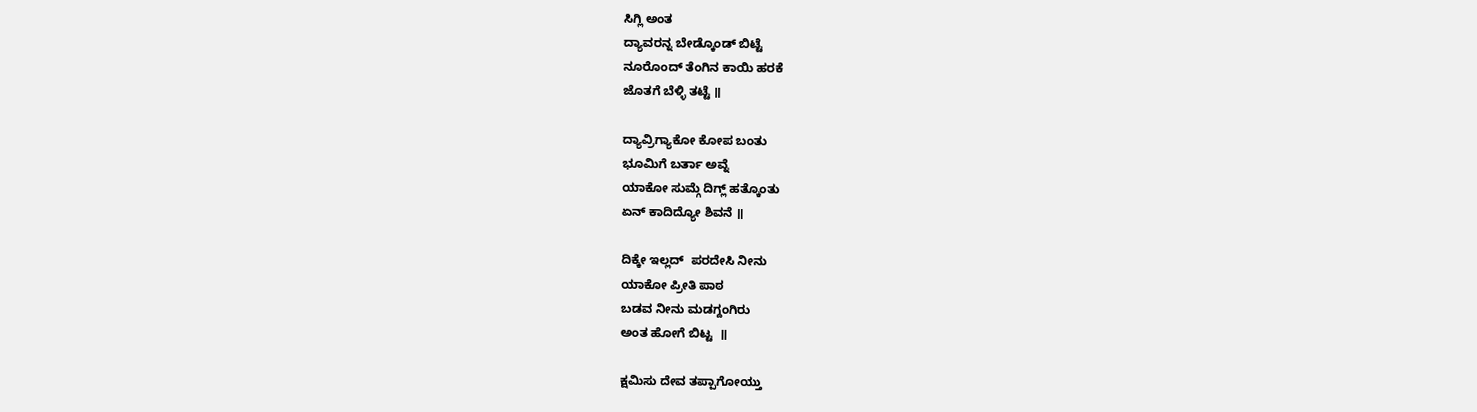ಸಿಗ್ಲಿ ಅಂತ
ದ್ಯಾವರನ್ನ ಬೇಡ್ಕೊಂಡ್ ಬಿಟ್ಟೆ
ನೂರೊಂದ್ ತೆಂಗಿನ ಕಾಯಿ ಹರಕೆ
ಜೊತಗೆ ಬೆಳ್ಳಿ ತಟ್ಟೆ ॥

ದ್ಯಾವ್ರಿಗ್ಯಾಕೋ ಕೋಪ ಬಂತು
ಭೂಮಿಗೆ ಬರ್ತಾ ಅವ್ನೆ
ಯಾಕೋ ಸುಮ್ಗೆ ದಿಗ್ಲ್ ಹತ್ಕೊಂತು
ಏನ್ ಕಾದಿದ್ಯೋ ಶಿವನೆ ॥

ದಿಕ್ಕೇ ಇಲ್ಲದ್  ಪರದೇಸಿ ನೀನು
ಯಾಕೋ ಪ್ರೀತಿ ಪಾಠ
ಬಡವ ನೀನು ಮಡಗ್ದಂಗಿರು
ಅಂತ ಹೋಗೆ ಬಿಟ್ಟ  ॥

ಕ್ಷಮಿಸು ದೇವ ತಪ್ಪಾಗೋಯ್ತು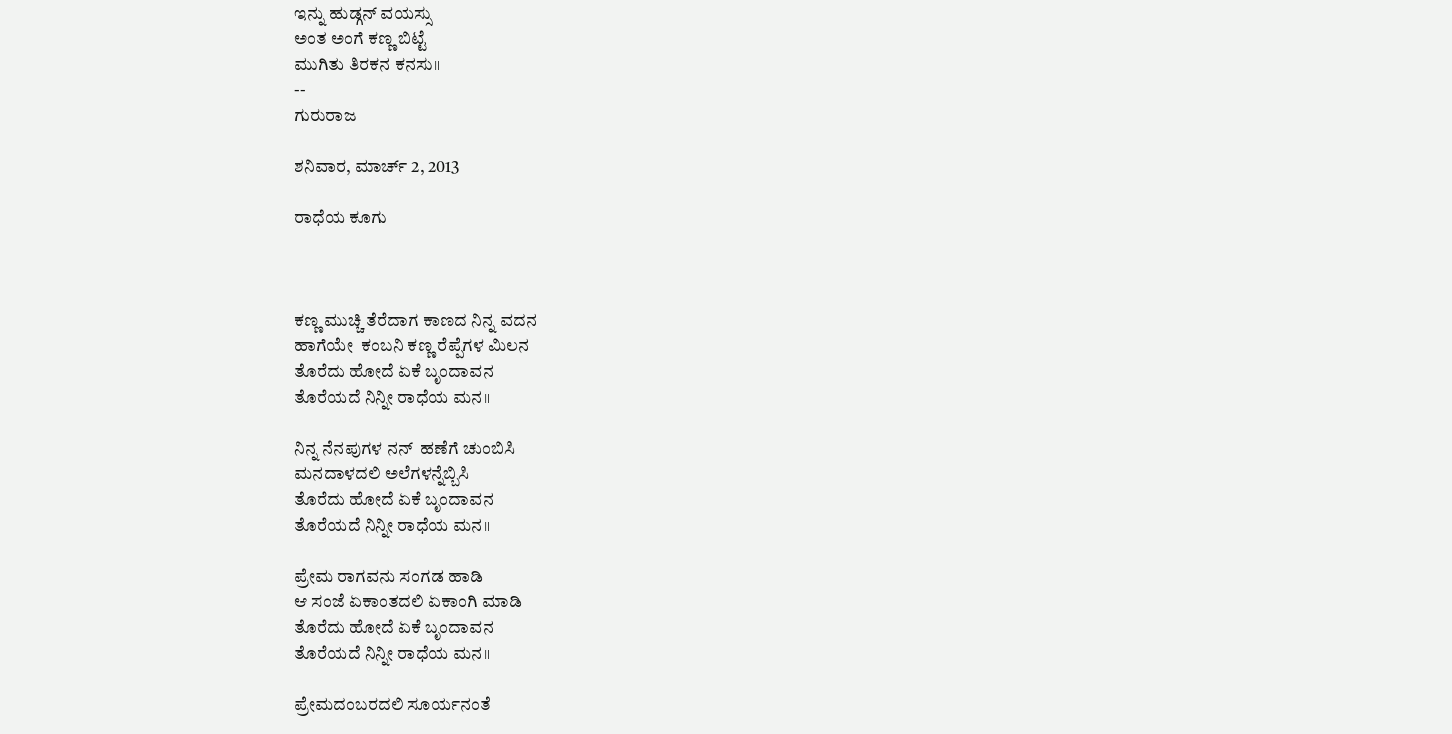ಇನ್ನು ಹುಡ್ಗನ್ ವಯಸ್ಸು
ಅಂತ ಅಂಗೆ ಕಣ್ಣ ಬಿಟ್ಟೆ
ಮುಗಿತು ತಿರಕನ ಕನಸು॥
--
ಗುರುರಾಜ

ಶನಿವಾರ, ಮಾರ್ಚ್ 2, 2013

ರಾಧೆಯ ಕೂಗು



ಕಣ್ಣ ಮುಚ್ಚಿ ತೆರೆದಾಗ ಕಾಣದ ನಿನ್ನ ವದನ
ಹಾಗೆಯೇ  ಕಂಬನಿ ಕಣ್ಣ ರೆಪ್ಪೆಗಳ ಮಿಲನ
ತೊರೆದು ಹೋದೆ ಏಕೆ ಬೃಂದಾವನ
ತೊರೆಯದೆ ನಿನ್ನೀ ರಾಧೆಯ ಮನ॥

ನಿನ್ನ ನೆನಪುಗಳ ನನ್  ಹಣೆಗೆ ಚುಂಬಿಸಿ
ಮನದಾಳದಲಿ ಅಲೆಗಳನ್ನೆಬ್ಬಿಸಿ
ತೊರೆದು ಹೋದೆ ಏಕೆ ಬೃಂದಾವನ
ತೊರೆಯದೆ ನಿನ್ನೀ ರಾಧೆಯ ಮನ॥

ಪ್ರೇಮ ರಾಗವನು ಸಂಗಡ ಹಾಡಿ
ಆ ಸಂಜೆ ಏಕಾಂತದಲಿ ಏಕಾಂಗಿ ಮಾಡಿ
ತೊರೆದು ಹೋದೆ ಏಕೆ ಬೃಂದಾವನ
ತೊರೆಯದೆ ನಿನ್ನೀ ರಾಧೆಯ ಮನ॥

ಪ್ರೇಮದಂಬರದಲಿ ಸೂರ್ಯನಂತೆ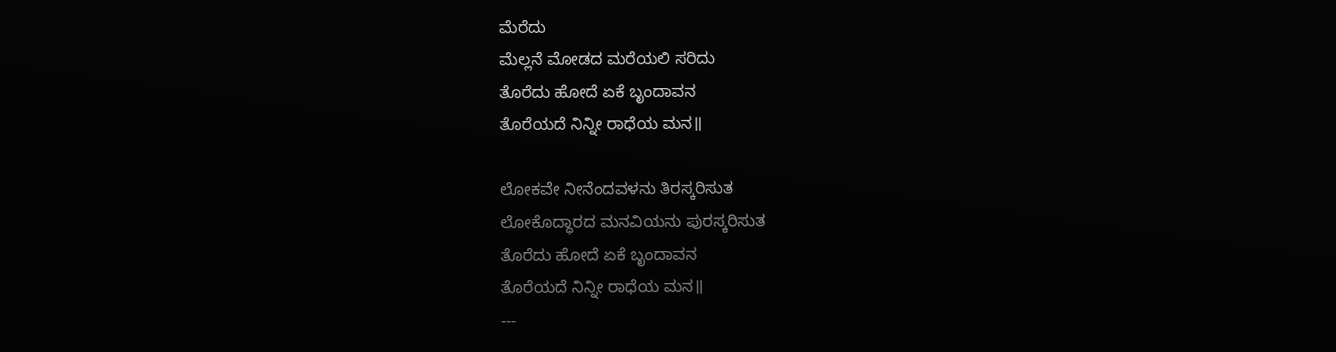ಮೆರೆದು
ಮೆಲ್ಲನೆ ಮೋಡದ ಮರೆಯಲಿ ಸರಿದು
ತೊರೆದು ಹೋದೆ ಏಕೆ ಬೃಂದಾವನ
ತೊರೆಯದೆ ನಿನ್ನೀ ರಾಧೆಯ ಮನ॥

ಲೋಕವೇ ನೀನೆಂದವಳನು ತಿರಸ್ಕರಿಸುತ
ಲೋಕೊದ್ಧಾರದ ಮನವಿಯನು ಪುರಸ್ಕರಿಸುತ
ತೊರೆದು ಹೋದೆ ಏಕೆ ಬೃಂದಾವನ
ತೊರೆಯದೆ ನಿನ್ನೀ ರಾಧೆಯ ಮನ॥
---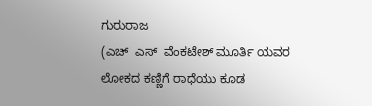ಗುರುರಾಜ
(ಎಚ್  ಎಸ್  ವೆಂಕಟೇಶ್ ಮೂರ್ತಿ ಯವರ ಲೋಕದ ಕಣ್ಣಿಗೆ ರಾಧೆಯು ಕೂಡ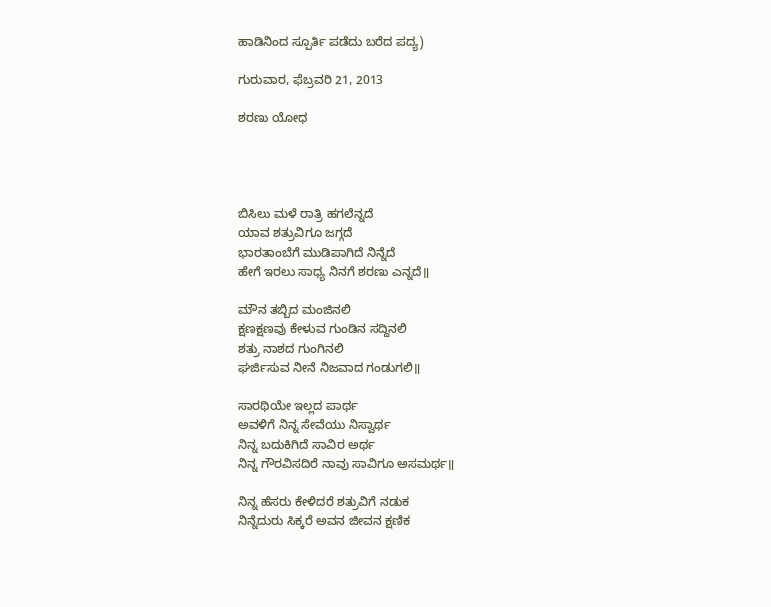ಹಾಡಿನಿಂದ ಸ್ಪೂರ್ತಿ ಪಡೆದು ಬರೆದ ಪದ್ಯ)

ಗುರುವಾರ, ಫೆಬ್ರವರಿ 21, 2013

ಶರಣು ಯೋಧ




ಬಿಸಿಲು ಮಳೆ ರಾತ್ರಿ ಹಗಲೆನ್ನದೆ
ಯಾವ ಶತ್ರುವಿಗೂ ಜಗ್ಗದೆ
ಭಾರತಾಂಬೆಗೆ ಮುಡಿಪಾಗಿದೆ ನಿನ್ನೆದೆ
ಹೇಗೆ ಇರಲು ಸಾಧ್ಯ ನಿನಗೆ ಶರಣು ಎನ್ನದೆ॥

ಮೌನ ತಬ್ಬಿದ ಮಂಜಿನಲಿ
ಕ್ಷಣಕ್ಷಣವು ಕೇಳುವ ಗುಂಡಿನ ಸದ್ದಿನಲಿ
ಶತ್ರು ನಾಶದ ಗುಂಗಿನಲಿ
ಘರ್ಜಿಸುವ ನೀನೆ ನಿಜವಾದ ಗಂಡುಗಲಿ॥

ಸಾರಥಿಯೇ ಇಲ್ಲದ ಪಾರ್ಥ
ಅವಳಿಗೆ ನಿನ್ನ ಸೇವೆಯು ನಿಸ್ವಾರ್ಥ
ನಿನ್ನ ಬದುಕಿಗಿದೆ ಸಾವಿರ ಅರ್ಥ
ನಿನ್ನ ಗೌರವಿಸದಿರೆ ನಾವು ಸಾವಿಗೂ ಅಸಮರ್ಥ॥

ನಿನ್ನ ಹೆಸರು ಕೇಳಿದರೆ ಶತ್ರುವಿಗೆ ನಡುಕ
ನಿನ್ನೆದುರು ಸಿಕ್ಕರೆ ಅವನ ಜೀವನ ಕ್ಷಣಿಕ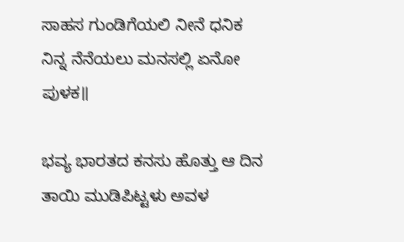ಸಾಹಸ ಗುಂಡಿಗೆಯಲಿ ನೀನೆ ಧನಿಕ
ನಿನ್ನ ನೆನೆಯಲು ಮನಸಲ್ಲಿ ಏನೋ ಪುಳಕ॥

ಭವ್ಯ ಭಾರತದ ಕನಸು ಹೊತ್ತು ಆ ದಿನ
ತಾಯಿ ಮುಡಿಪಿಟ್ಟಳು ಅವಳ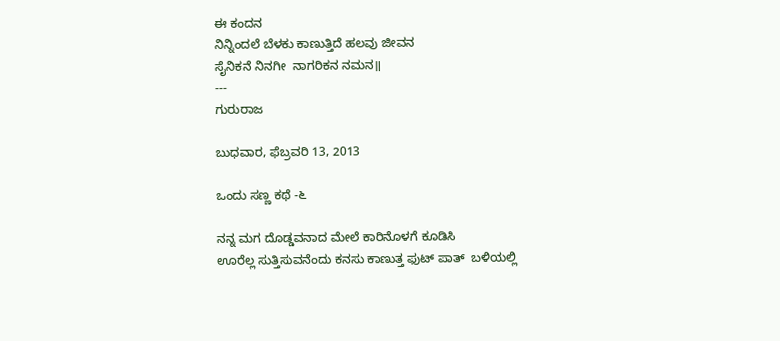ಈ ಕಂದನ
ನಿನ್ನಿಂದಲೆ ಬೆಳಕು ಕಾಣುತ್ತಿದೆ ಹಲವು ಜೀವನ
ಸೈನಿಕನೆ ನಿನಗೀ  ನಾಗರಿಕನ ನಮನ॥
---
ಗುರುರಾಜ

ಬುಧವಾರ, ಫೆಬ್ರವರಿ 13, 2013

ಒಂದು ಸಣ್ಣ ಕಥೆ -೬

ನನ್ನ ಮಗ ದೊಡ್ಡವನಾದ ಮೇಲೆ ಕಾರಿನೊಳಗೆ ಕೂಡಿಸಿ
ಊರೆಲ್ಲ ಸುತ್ತಿಸುವನೆಂದು ಕನಸು ಕಾಣುತ್ತ ಫುಟ್ ಪಾತ್  ಬಳಿಯಲ್ಲಿ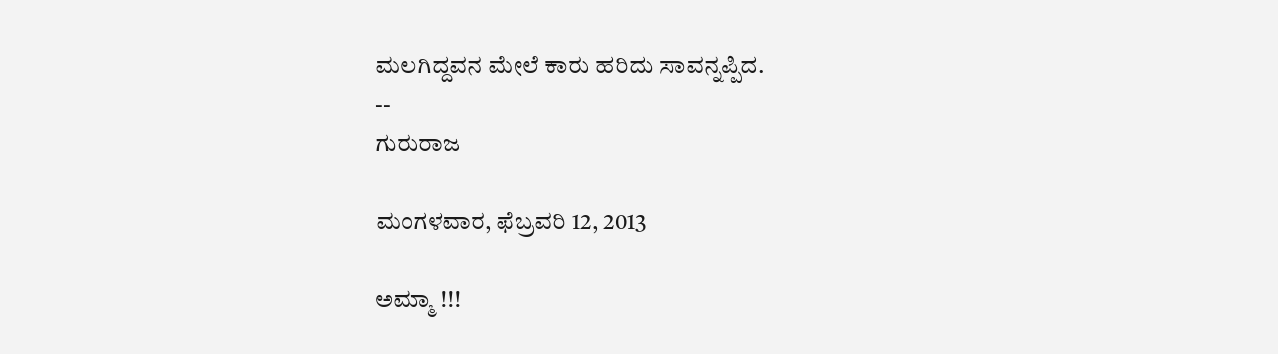ಮಲಗಿದ್ದವನ ಮೇಲೆ ಕಾರು ಹರಿದು ಸಾವನ್ನಪ್ಪಿದ.
--
ಗುರುರಾಜ

ಮಂಗಳವಾರ, ಫೆಬ್ರವರಿ 12, 2013

ಅಮ್ಮಾ !!!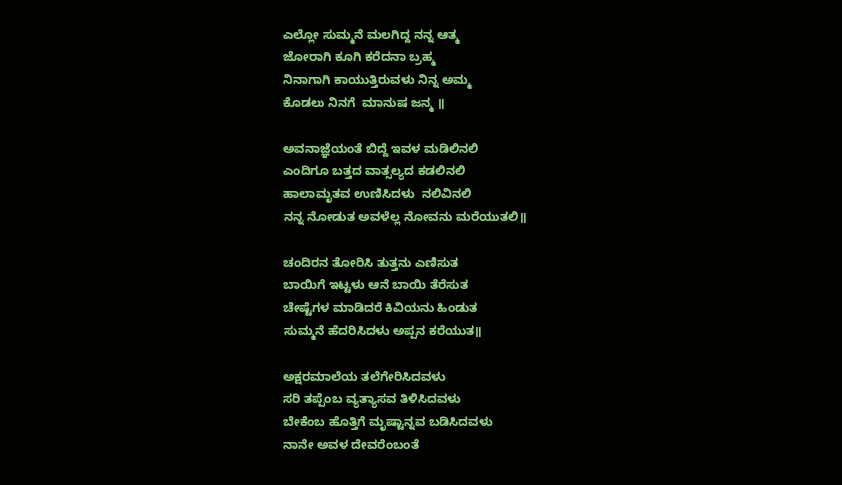ಎಲ್ಲೋ ಸುಮ್ಮನೆ ಮಲಗಿದ್ದ ನನ್ನ ಆತ್ಮ
ಜೋರಾಗಿ ಕೂಗಿ ಕರೆದನಾ ಬ್ರಹ್ಮ
ನಿನಾಗಾಗಿ ಕಾಯುತ್ತಿರುವಳು ನಿನ್ನ ಅಮ್ಮ
ಕೊಡಲು ನಿನಗೆ  ಮಾನುಷ ಜನ್ಮ ॥

ಅವನಾಜ್ಞೆಯಂತೆ ಬಿದ್ದೆ ಇವಳ ಮಡಿಲಿನಲಿ
ಎಂದಿಗೂ ಬತ್ತದ ವಾತ್ಸಲ್ಯದ ಕಡಲಿನಲಿ
ಹಾಲಾಮೃತವ ಉಣಿಸಿದಳು  ನಲಿವಿನಲಿ
ನನ್ನ ನೋಡುತ ಅವಳೆಲ್ಲ ನೋವನು ಮರೆಯುತಲಿ॥

ಚಂದಿರನ ತೋರಿಸಿ ತುತ್ತನು ಎಣಿಸುತ
ಬಾಯಿಗೆ ಇಟ್ಟಳು ಆನೆ ಬಾಯಿ ತೆರೆಸುತ
ಚೇಷ್ಟೆಗಳ ಮಾಡಿದರೆ ಕಿವಿಯನು ಹಿಂಡುತ
ಸುಮ್ಮನೆ ಹೆದರಿಸಿದಳು ಅಪ್ಪನ ಕರೆಯುತ॥

ಅಕ್ಷರಮಾಲೆಯ ತಲೆಗೇರಿಸಿದವಳು
ಸರಿ ತಪ್ಪೆಂಬ ವ್ಯತ್ಯಾಸವ ತಿಳಿಸಿದವಳು
ಬೇಕೆಂಬ ಹೊತ್ತಿಗೆ ಮೃಷ್ಟಾನ್ನವ ಬಡಿಸಿದವಳು
ನಾನೇ ಅವಳ ದೇವರೆಂಬಂತೆ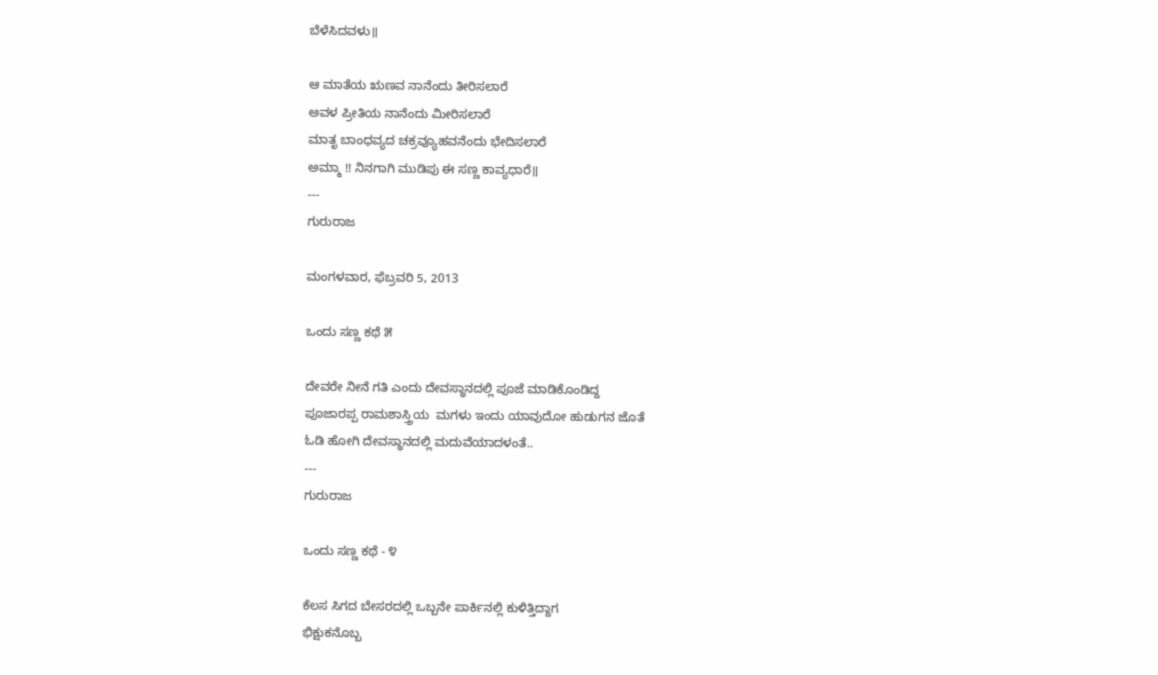ಬೆಳೆಸಿದವಳು॥

ಆ ಮಾತೆಯ ಋಣವ ನಾನೆಂದು ತೀರಿಸಲಾರೆ
ಅವಳ ಪ್ರೀತಿಯ ನಾನೆಂದು ಮೀರಿಸಲಾರೆ
ಮಾತೃ ಬಾಂಧವ್ಯದ ಚಕ್ರವ್ಯೂಹವನೆಂದು ಭೇದಿಸಲಾರೆ
ಅಮ್ಮಾ !! ನಿನಗಾಗಿ ಮುಡಿಪು ಈ ಸಣ್ಣ ಕಾವ್ಯಧಾರೆ॥
---
ಗುರುರಾಜ

ಮಂಗಳವಾರ, ಫೆಬ್ರವರಿ 5, 2013

ಒಂದು ಸಣ್ಣ ಕಥೆ ೫

ದೇವರೇ ನೀನೆ ಗತಿ ಎಂದು ದೇವಸ್ಥಾನದಲ್ಲಿ ಪೂಜೆ ಮಾಡಿಕೊಂಡಿದ್ದ
ಪೂಜಾರಪ್ಪ ರಾಮಶಾಸ್ತ್ರಿಯ  ಮಗಳು ಇಂದು ಯಾವುದೋ ಹುಡುಗನ ಜೊತೆ
ಓಡಿ ಹೋಗಿ ದೇವಸ್ಥಾನದಲ್ಲಿ ಮದುವೆಯಾದಳಂತೆ..
---
ಗುರುರಾಜ

ಒಂದು ಸಣ್ಣ ಕಥೆ - ೪

ಕೆಲಸ ಸಿಗದ ಬೇಸರದಲ್ಲಿ ಒಬ್ಬನೇ ಪಾರ್ಕಿನಲ್ಲಿ ಕುಳಿತ್ತಿದ್ದಾಗ
ಭಿಕ್ಷುಕನೊಬ್ಬ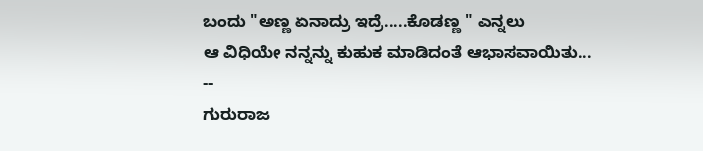ಬಂದು "ಅಣ್ಣ ಏನಾದ್ರು ಇದ್ರೆ.....ಕೊಡಣ್ಣ " ಎನ್ನಲು
ಆ ವಿಧಿಯೇ ನನ್ನನ್ನು ಕುಹುಕ ಮಾಡಿದಂತೆ ಆಭಾಸವಾಯಿತು...
--
ಗುರುರಾಜ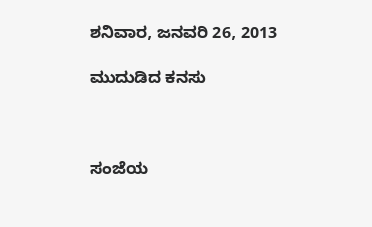ಶನಿವಾರ, ಜನವರಿ 26, 2013

ಮುದುಡಿದ ಕನಸು



ಸಂಜೆಯ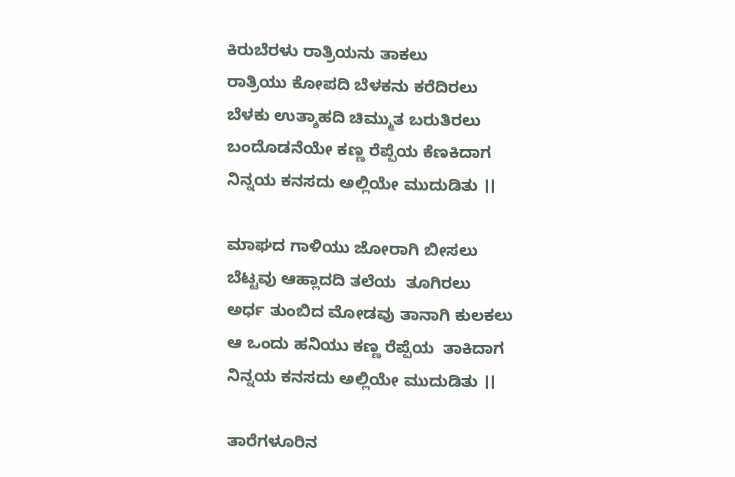ಕಿರುಬೆರಳು ರಾತ್ರಿಯನು ತಾಕಲು
ರಾತ್ರಿಯು ಕೋಪದಿ ಬೆಳಕನು ಕರೆದಿರಲು
ಬೆಳಕು ಉತ್ಶಾಹದಿ ಚಿಮ್ಮುತ ಬರುತಿರಲು
ಬಂದೊಡನೆಯೇ ಕಣ್ಣ ರೆಪ್ಪೆಯ ಕೆಣಕಿದಾಗ
ನಿನ್ನಯ ಕನಸದು ಅಲ್ಲಿಯೇ ಮುದುಡಿತು ।।

ಮಾಘದ ಗಾಳಿಯು ಜೋರಾಗಿ ಬೀಸಲು
ಬೆಟ್ಟವು ಆಹ್ಲಾದದಿ ತಲೆಯ  ತೂಗಿರಲು
ಅರ್ಧ ತುಂಬಿದ ಮೋಡವು ತಾನಾಗಿ ಕುಲಕಲು
ಆ ಒಂದು ಹನಿಯು ಕಣ್ಣ ರೆಪ್ಪೆಯ  ತಾಕಿದಾಗ
ನಿನ್ನಯ ಕನಸದು ಅಲ್ಲಿಯೇ ಮುದುಡಿತು ।।

ತಾರೆಗಳೂರಿನ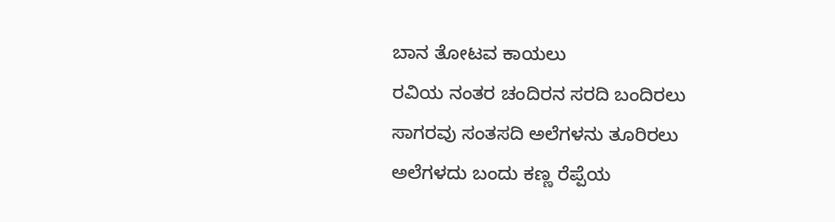ಬಾನ ತೋಟವ ಕಾಯಲು
ರವಿಯ ನಂತರ ಚಂದಿರನ ಸರದಿ ಬಂದಿರಲು
ಸಾಗರವು ಸಂತಸದಿ ಅಲೆಗಳನು ತೂರಿರಲು
ಅಲೆಗಳದು ಬಂದು ಕಣ್ಣ ರೆಪ್ಪೆಯ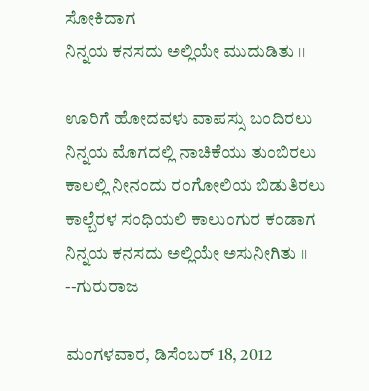ಸೋಕಿದಾಗ
ನಿನ್ನಯ ಕನಸದು ಅಲ್ಲಿಯೇ ಮುದುಡಿತು ।।

ಊರಿಗೆ ಹೋದವಳು ವಾಪಸ್ಸು ಬಂದಿರಲು
ನಿನ್ನಯ ಮೊಗದಲ್ಲಿ ನಾಚಿಕೆಯು ತುಂಬಿರಲು
ಕಾಲಲ್ಲಿ ನೀನಂದು ರಂಗೋಲಿಯ ಬಿಡುತಿರಲು
ಕಾಲ್ಬೆರಳ ಸಂಧಿಯಲಿ ಕಾಲುಂಗುರ ಕಂಡಾಗ
ನಿನ್ನಯ ಕನಸದು ಅಲ್ಲಿಯೇ ಅಸುನೀಗಿತು ।।
--ಗುರುರಾಜ

ಮಂಗಳವಾರ, ಡಿಸೆಂಬರ್ 18, 2012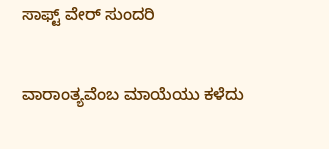ಸಾಫ್ಟ್ ವೇರ್ ಸುಂದರಿ


ವಾರಾಂತ್ಯವೆಂಬ ಮಾಯೆಯು ಕಳೆದು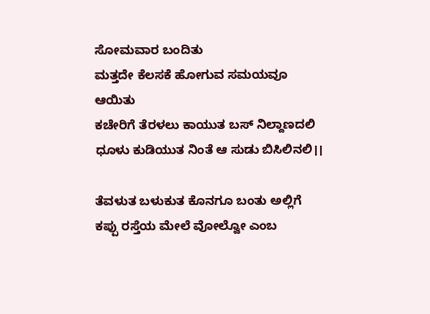ಸೋಮವಾರ ಬಂದಿತು
ಮತ್ತದೇ ಕೆಲಸಕೆ ಹೋಗುವ ಸಮಯವೂ ಆಯಿತು
ಕಚೇರಿಗೆ ತೆರಳಲು ಕಾಯುತ ಬಸ್ ನಿಲ್ದಾಣದಲಿ
ಧೂಳು ಕುಡಿಯುತ ನಿಂತೆ ಆ ಸುಡು ಬಿಸಿಲಿನಲಿ।।

ತೆವಳುತ ಬಳುಕುತ ಕೊನಗೂ ಬಂತು ಅಲ್ಲಿಗೆ
ಕಪ್ಪು ರಸ್ತೆಯ ಮೇಲೆ ವೋಲ್ವೋ ಎಂಬ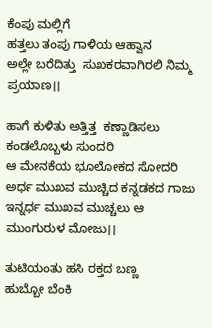ಕೆಂಪು ಮಲ್ಲಿಗೆ
ಹತ್ತಲು ತಂಪು ಗಾಳಿಯ ಆಹ್ವಾನ
ಅಲ್ಲೇ ಬರೆದಿತ್ತು  ಸುಖಕರವಾಗಿರಲಿ ನಿಮ್ಮ ಪ್ರಯಾಣ।।

ಹಾಗೆ ಕುಳಿತು ಅತ್ತಿತ್ತ  ಕಣ್ಣಾಡಿಸಲು ಕಂಡಲೊಬ್ಬಳು ಸುಂದರಿ
ಆ ಮೇನಕೆಯ ಭೂಲೋಕದ ಸೋದರಿ
ಅರ್ಧ ಮುಖವ ಮುಚ್ಚಿದ ಕನ್ನಡಕದ ಗಾಜು
ಇನ್ನರ್ಧ ಮುಖವ ಮುಚ್ಚಲು ಆ ಮುಂಗುರುಳ ಮೋಜು।।

ತುಟಿಯಂತು ಹಸಿ ರಕ್ತದ ಬಣ್ಣ
ಹುಬ್ಬೋ ಬೆಂಕಿ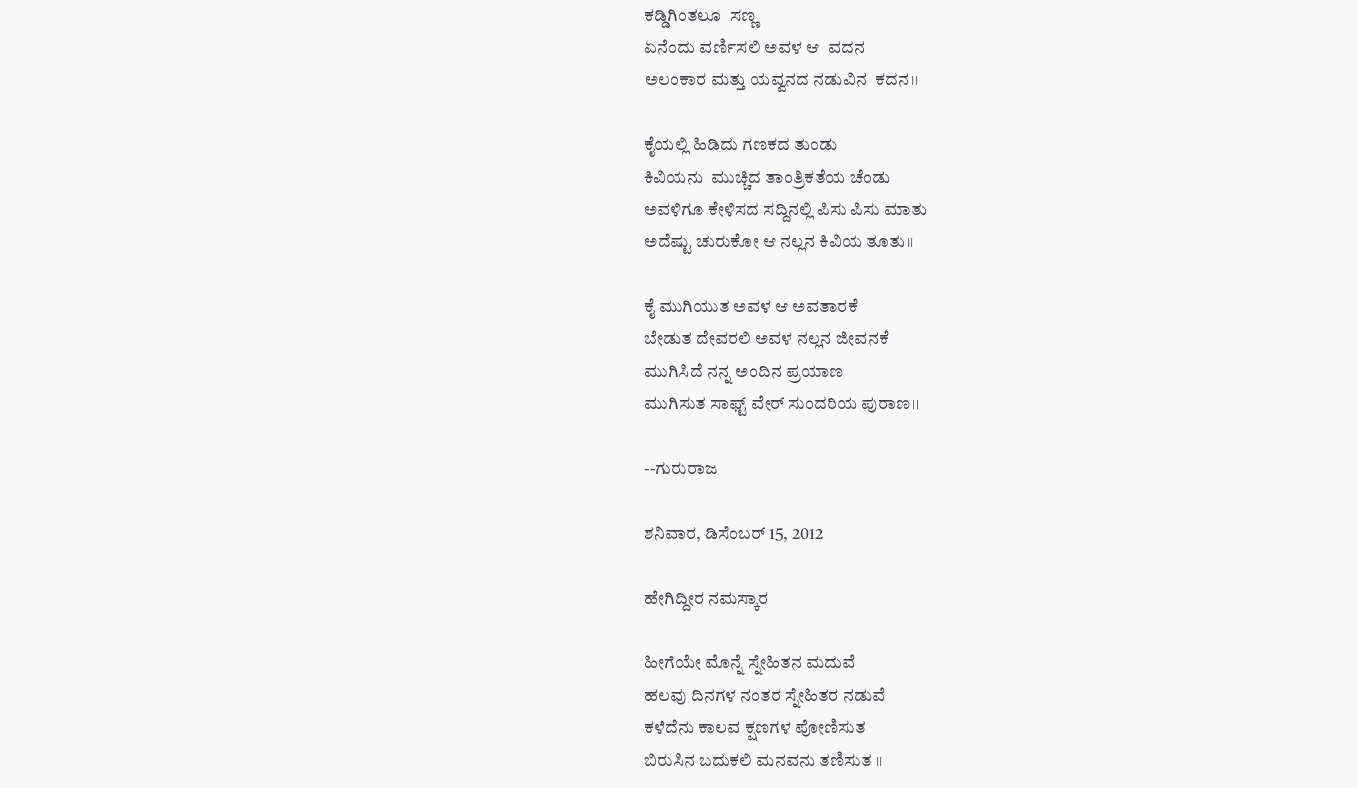ಕಡ್ಡಿಗಿಂತಲೂ  ಸಣ್ಣ
ಏನೆಂದು ವರ್ಣಿಸಲಿ ಅವಳ ಆ  ವದನ
ಅಲಂಕಾರ ಮತ್ತು ಯವ್ವನದ ನಡುವಿನ  ಕದನ।।

ಕೈಯಲ್ಲಿ ಹಿಡಿದು ಗಣಕದ ತುಂಡು
ಕಿವಿಯನು  ಮುಚ್ಚಿದ ತಾಂತ್ರಿಕತೆಯ ಚೆಂಡು
ಅವಳಿಗೂ ಕೇಳಿಸದ ಸದ್ದಿನಲ್ಲಿ ಪಿಸು ಪಿಸು ಮಾತು
ಅದೆಷ್ಟು ಚುರುಕೋ ಆ ನಲ್ಲನ ಕಿವಿಯ ತೂತು।।

ಕೈ ಮುಗಿಯುತ ಅವಳ ಆ ಅವತಾರಕೆ
ಬೇಡುತ ದೇವರಲಿ ಅವಳ ನಲ್ಲನ ಜೀವನಕೆ
ಮುಗಿಸಿದೆ ನನ್ನ ಅಂದಿನ ಪ್ರಯಾಣ
ಮುಗಿಸುತ ಸಾಫ್ಟ್ ವೇರ್ ಸುಂದರಿಯ ಪುರಾಣ।।

--ಗುರುರಾಜ

ಶನಿವಾರ, ಡಿಸೆಂಬರ್ 15, 2012

ಹೇಗಿದ್ದೀರ ನಮಸ್ಕಾರ

ಹೀಗೆಯೇ ಮೊನ್ನೆ ಸ್ನೇಹಿತನ ಮದುವೆ
ಹಲವು ದಿನಗಳ ನಂತರ ಸ್ನೇಹಿತರ ನಡುವೆ
ಕಳೆದೆನು ಕಾಲವ ಕ್ಷಣಗಳ ಪೋಣಿಸುತ
ಬಿರುಸಿನ ಬದುಕಲಿ ಮನವನು ತಣಿಸುತ ।।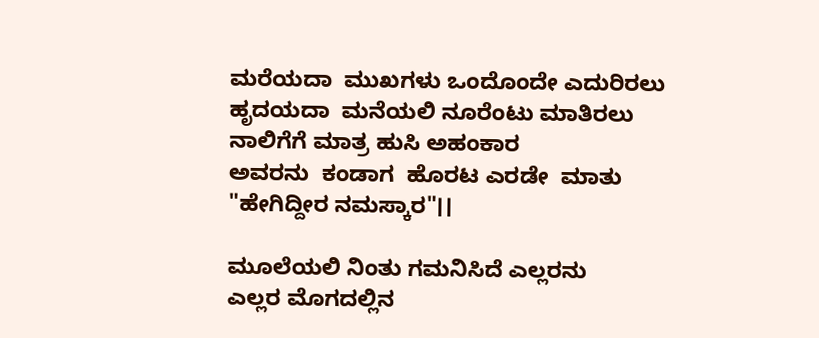ಮರೆಯದಾ  ಮುಖಗಳು ಒಂದೊಂದೇ ಎದುರಿರಲು
ಹೃದಯದಾ  ಮನೆಯಲಿ ನೂರೆಂಟು ಮಾತಿರಲು
ನಾಲಿಗೆಗೆ ಮಾತ್ರ ಹುಸಿ ಅಹಂಕಾರ
ಅವರನು  ಕಂಡಾಗ  ಹೊರಟ ಎರಡೇ  ಮಾತು "ಹೇಗಿದ್ದೀರ ನಮಸ್ಕಾರ"।।

ಮೂಲೆಯಲಿ ನಿಂತು ಗಮನಿಸಿದೆ ಎಲ್ಲರನು
ಎಲ್ಲರ ಮೊಗದಲ್ಲಿನ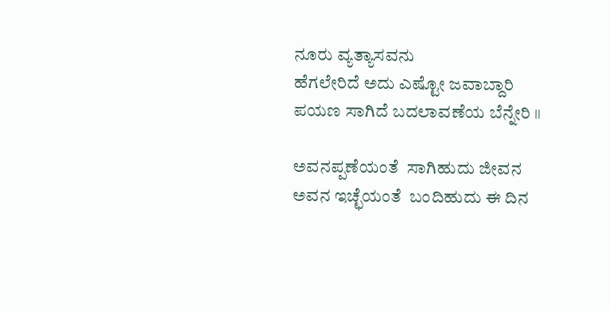ನೂರು ವ್ಯತ್ಯಾಸವನು
ಹೆಗಲೇರಿದೆ ಅದು ಎಷ್ಟೋ ಜವಾಬ್ದಾರಿ
ಪಯಣ ಸಾಗಿದೆ ಬದಲಾವಣೆಯ ಬೆನ್ನೇರಿ ।।

ಅವನಪ್ಪಣೆಯಂತೆ  ಸಾಗಿಹುದು ಜೀವನ
ಅವನ ಇಚ್ಛೆಯಂತೆ  ಬಂದಿಹುದು ಈ ದಿನ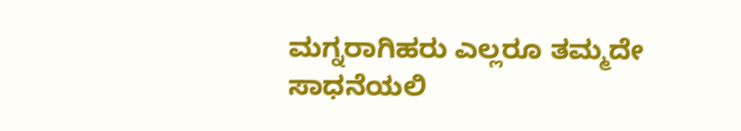ಮಗ್ನರಾಗಿಹರು ಎಲ್ಲರೂ ತಮ್ಮದೇ ಸಾಧನೆಯಲಿ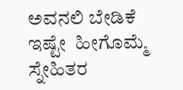ಅವನಲಿ ಬೇಡಿಕೆ ಇಷ್ಟೇ  ಹೀಗೊಮ್ಮೆ ಸ್ನೇಹಿತರ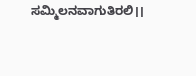ಸಮ್ಮಿಲನವಾಗುತಿರಲಿ।।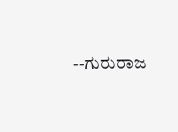--ಗುರುರಾಜ